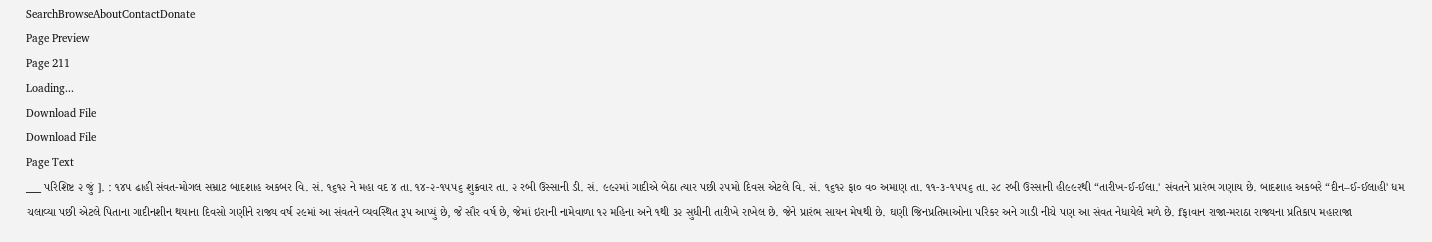SearchBrowseAboutContactDonate
Page Preview
Page 211
Loading...
Download File
Download File
Page Text
___ પરિશિષ્ટ ૨ જું ]. : ૧૪૫ ઢાહી સંવત-મોગલ સમ્રાટ બાદશાહ અકબર વિ. સં. ૧૬૧૨ ને મહા વદ ૪ તા. ૧૪-૨-૧૫૫૬ શુક્રવાર તા. ૨ રબી ઉસ્સાની ડી. સં. ૯૯૨માં ગાદીએ બેઠા ત્યાર પછી ૨૫મો દિવસ એટલે વિ. સં. ૧૬૧૨ ફા૦ વ૦ અમાણ તા. ૧૧-૩-૧૫૫૬ તા. ૨૮ રબી ઉસ્સાની હી૯૯રથી “તારીખ-ઈ-ઈલા.' સંવતને પ્રારંભ ગણાય છે. બાદશાહ અકબરે “દીન–ઈ-ઈલાહી' ધમ ચલાવ્યા પછી એટલે પિતાના ગાદીનશીન થયાના દિવસો ગણીને રાજ્ય વર્ષ ૨૯માં આ સંવતને વ્યવસ્થિત રૂપ આપ્યું છે, જે સૌર વર્ષ છે, જેમાં ઇરાની નામેવાળા ૧૨ મહિના અને ૧થી ૩૨ સુધીની તારીખે રાખેલ છે. જેને પ્રારંભ સાયન મેષથી છે. ઘણી જિનપ્રતિમાઓના પરિકર અને ગાડી નીચે પણ આ સંવત નેધાયેલે મળે છે. fફાવાન રાજા-મરાઠા રાજ્યના પ્રતિકાપ મહારાજા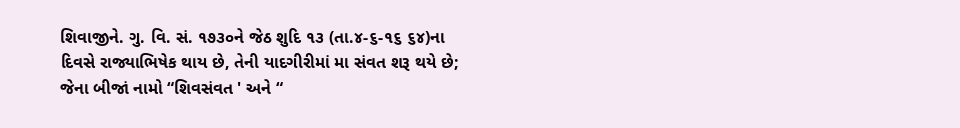શિવાજીને. ગુ. વિ. સં. ૧૭૩૦ને જેઠ શુદિ ૧૩ (તા.૪-૬-૧૬ ૬૪)ના દિવસે રાજ્યાભિષેક થાય છે, તેની યાદગીરીમાં મા સંવત શરૂ થયે છે; જેના બીજાં નામો “શિવસંવત ' અને “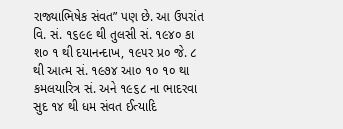રાજ્યાભિષેક સંવત” પણ છે. આ ઉપરાંત વિ. સં. ૧૬૯૯ થી તુલસી સં. ૧૯૪૦ કા શ૦ ૧ થી દયાનન્દાખ, ૧૯૫ર પ્ર૦ જે. ૮ થી આત્મ સં. ૧૯૭૪ આ૦ ૧૦ ૧૦ થા કમલયારિત્ર સં. અને ૧૯૬૮ ના ભાદરવા સુદ ૧૪ થી ધમ સંવત ઈત્યાદિ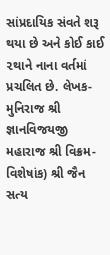સાંપ્રદાયિક સંવતે શરૂ થયા છે અને કોઈ કાઈ ૨થાને નાના વર્તમાં પ્રચલિત છે. લેખક-મુનિરાજ શ્રી જ્ઞાનવિજયજી મહારાજ શ્રી વિક્રમ-વિશેષાંક) શ્રી જૈન સત્ય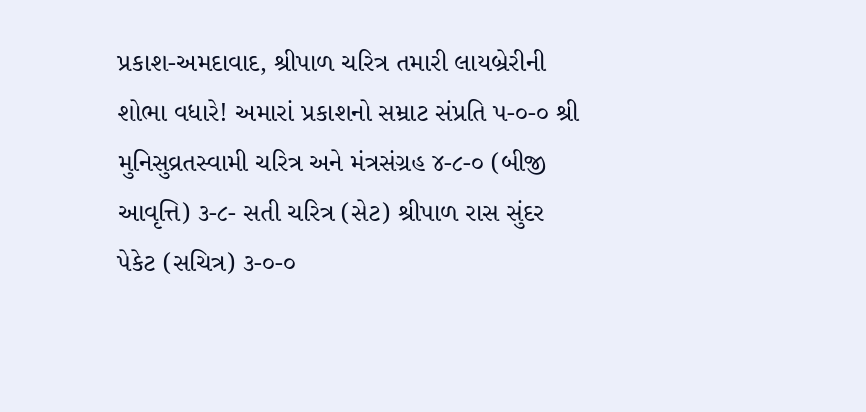પ્રકાશ-અમદાવાદ, શ્રીપાળ ચરિત્ર તમારી લાયબ્રેરીની શોભા વધારે! અમારાં પ્રકાશનો સમ્રાટ સંપ્રતિ પ-૦-૦ શ્રી મુનિસુવ્રતસ્વામી ચરિત્ર અને મંત્રસંગ્રહ ૪-૮-૦ (બીજી આવૃત્તિ) ૩-૮- સતી ચરિત્ર (સેટ) શ્રીપાળ રાસ સુંદર પેકેટ (સચિત્ર) ૩-૦-૦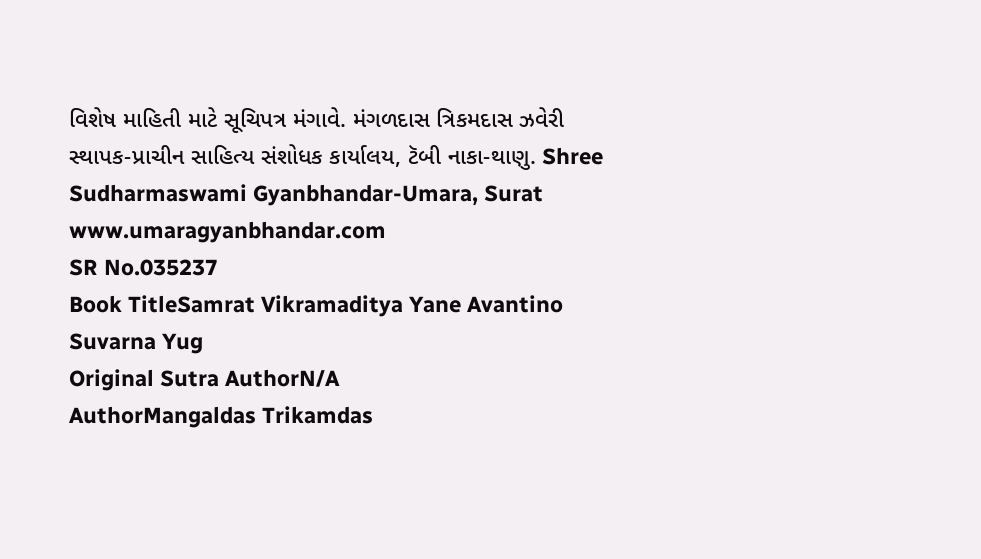વિશેષ માહિતી માટે સૂચિપત્ર મંગાવે. મંગળદાસ ત્રિકમદાસ ઝવેરી સ્થાપક-પ્રાચીન સાહિત્ય સંશોધક કાર્યાલય, ટૅબી નાકા-થાણુ. Shree Sudharmaswami Gyanbhandar-Umara, Surat www.umaragyanbhandar.com
SR No.035237
Book TitleSamrat Vikramaditya Yane Avantino Suvarna Yug
Original Sutra AuthorN/A
AuthorMangaldas Trikamdas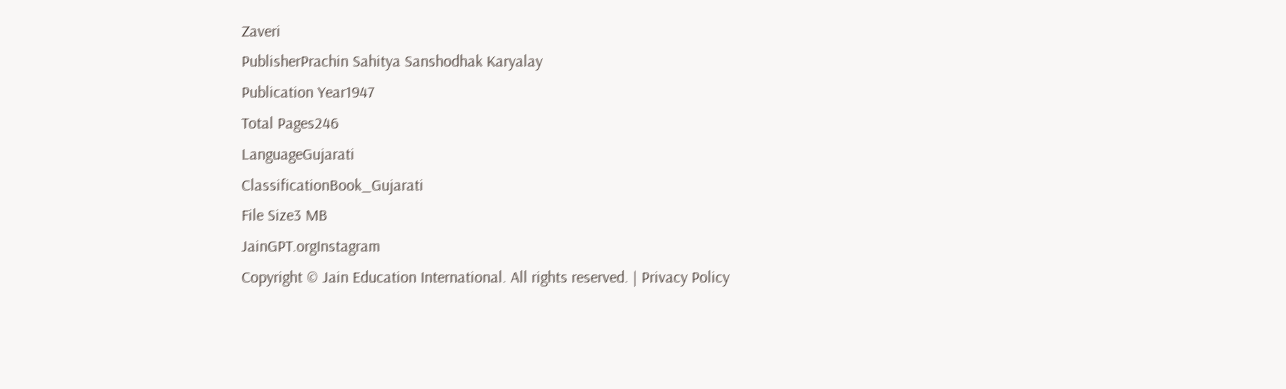Zaveri
PublisherPrachin Sahitya Sanshodhak Karyalay
Publication Year1947
Total Pages246
LanguageGujarati
ClassificationBook_Gujarati
File Size3 MB
JainGPT.orgInstagram
Copyright © Jain Education International. All rights reserved. | Privacy Policy